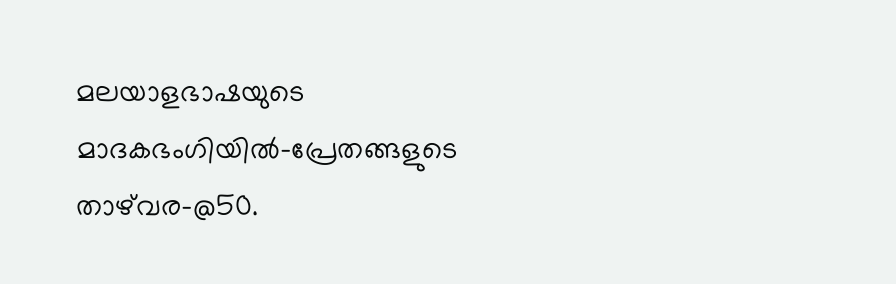മലയാളഭാഷയുടെ മാദകഭംഗിയില്‍–പ്രേതങ്ങളുടെ താഴ്‌വര-@50.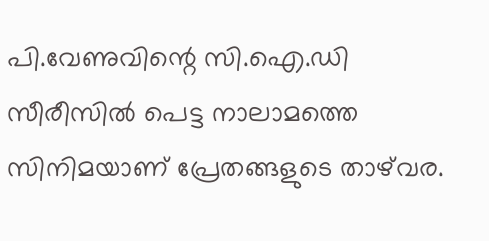പി.വേണുവിന്റെ സി.ഐ.ഡി സീരീസില്‍ പെട്ട നാലാമത്തെ സിനിമയാണ് പ്രേതങ്ങളുടെ താഴ്‌വര.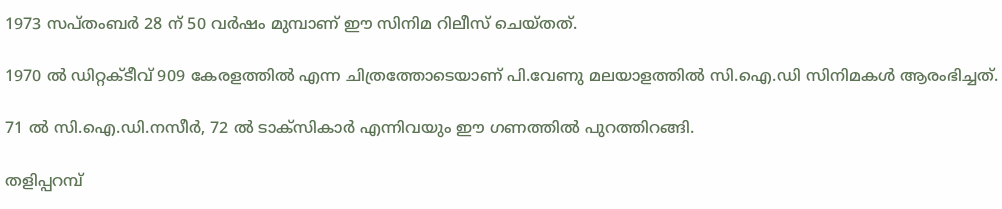1973 സപ്തംബര്‍ 28 ന് 50 വര്‍ഷം മുമ്പാണ് ഈ സിനിമ റിലീസ് ചെയ്തത്.

1970 ല്‍ ഡിറ്റക്ടീവ് 909 കേരളത്തില്‍ എന്ന ചിത്രത്തോടെയാണ് പി.വേണു മലയാളത്തില്‍ സി.ഐ.ഡി സിനിമകള്‍ ആരംഭിച്ചത്.

71 ല്‍ സി.ഐ.ഡി.നസീര്‍, 72 ല്‍ ടാക്‌സികാര്‍ എന്നിവയും ഈ ഗണത്തില്‍ പുറത്തിറങ്ങി.

തളിപ്പറമ്പ്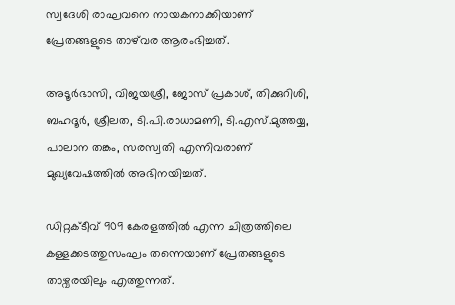സ്വദേശി രാഘവനെ നായകനാക്കിയാണ് പ്രേതങ്ങളുടെ താഴ്‌വര ആരംഭിച്ചത്.

അടൂര്‍ഭാസി, വിജയശ്രീ, ജോസ് പ്രകാശ്, തിക്കുറിശി, ബഹദൂര്‍, ശ്രീലത, ടി.പി.രാധാമണി, ടി.എസ്.മുത്തയ്യ, പാലാന തങ്കം, സരസ്വതി എന്നിവരാണ് മുഖ്യവേഷത്തില്‍ അഭിനയിച്ചത്.

ഡിറ്റക്ടീവ് 909 കേരളത്തില്‍ എന്ന ചിത്രത്തിലെ കള്ളക്കടത്തുസംഘം തന്നെയാണ് പ്രേതങ്ങളുടെ താഴ്വരയിലും എത്തുന്നത്.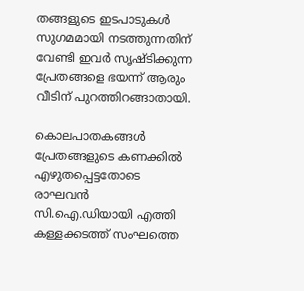തങ്ങളുടെ ഇടപാടുകള്‍ സുഗമമായി നടത്തുന്നതിന് വേണ്ടി ഇവര്‍ സൃഷ്ടിക്കുന്ന പ്രേതങ്ങളെ ഭയന്ന് ആരും വീടിന് പുറത്തിറങ്ങാതായി.

കൊലപാതകങ്ങള്‍ പ്രേതങ്ങളുടെ കണക്കില്‍ എഴുതപ്പെട്ടതോടെ രാഘവന്‍ സി.ഐ.ഡിയായി എത്തി കള്ളക്കടത്ത് സംഘത്തെ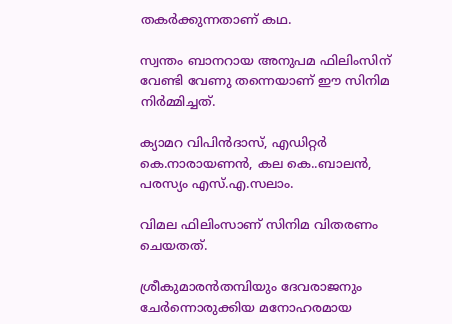തകര്‍ക്കുന്നതാണ് കഥ.

സ്വന്തം ബാനറായ അനുപമ ഫിലിംസിന് വേണ്ടി വേണു തന്നെയാണ് ഈ സിനിമ നിര്‍മ്മിച്ചത്.

ക്യാമറ വിപിന്‍ദാസ്, എഡിറ്റര്‍ കെ.നാരായണന്‍, കല കെ..ബാലന്‍, പരസ്യം എസ്.എ.സലാം.

വിമല ഫിലിംസാണ് സിനിമ വിതരണം ചെയതത്.

ശ്രീകുമാരന്‍തമ്പിയും ദേവരാജനും ചേര്‍ന്നൊരുക്കിയ മനോഹരമായ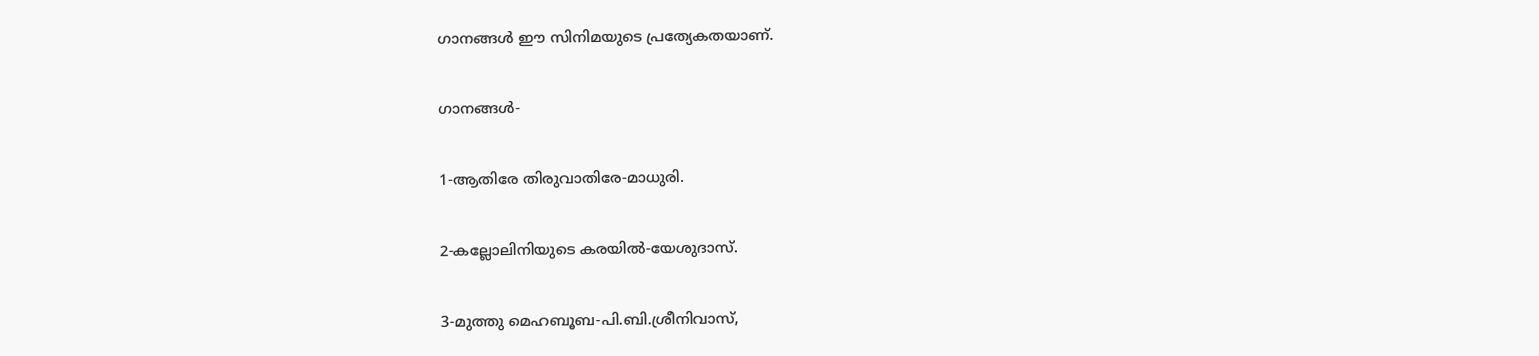ഗാനങ്ങള്‍ ഈ സിനിമയുടെ പ്രത്യേകതയാണ്.

ഗാനങ്ങള്‍-

1-ആതിരേ തിരുവാതിരേ-മാധുരി.

2-കല്ലോലിനിയുടെ കരയില്‍-യേശുദാസ്.

3-മുത്തു മെഹബൂബ-പി.ബി.ശ്രീനിവാസ്,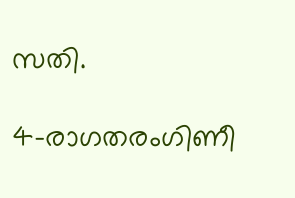സതി.

4-രാഗതരംഗിണീ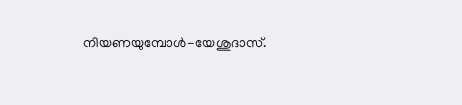നിയണയുമ്പോള്‍-യേശുദാസ്.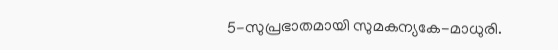5-സുപ്രഭാതമായി സുമകന്യകേ-മാധുരി.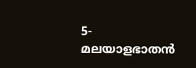5-മലയാളഭാതന്‍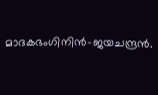മാദകഭംഗിനിന്‍-ജയചന്ദ്രന്‍.